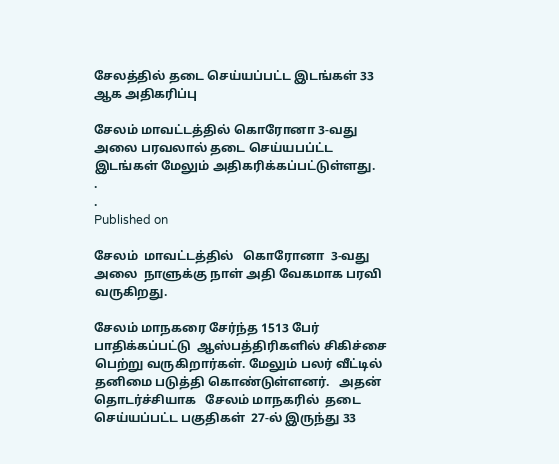சேலத்தில் தடை செய்யப்பட்ட இடங்கள் 33 ஆக அதிகரிப்பு

சேலம் மாவட்டத்தில் கொரோனா 3-வது அலை பரவலால் தடை செய்யபப்ட்ட இடங்கள் மேலும் அதிகரிக்கப்பட்டுள்ளது.
.
.
Published on

சேலம்  மாவட்டத்தில்   கொரோனா  3-வது அலை  நாளுக்கு நாள் அதி வேகமாக பரவி வருகிறது.

சேலம் மாநகரை சேர்ந்த 1513 பேர் பாதிக்கப்பட்டு  ஆஸ்பத்திரிகளில் சிகிச்சை பெற்று வருகிறார்கள். மேலும் பலர் வீட்டில் தனிமை படுத்தி கொண்டுள்ளனர்.   அதன் தொடர்ச்சியாக   சேலம் மாநகரில்  தடை  செய்யப்பட்ட பகுதிகள்  27-ல் இருந்து 33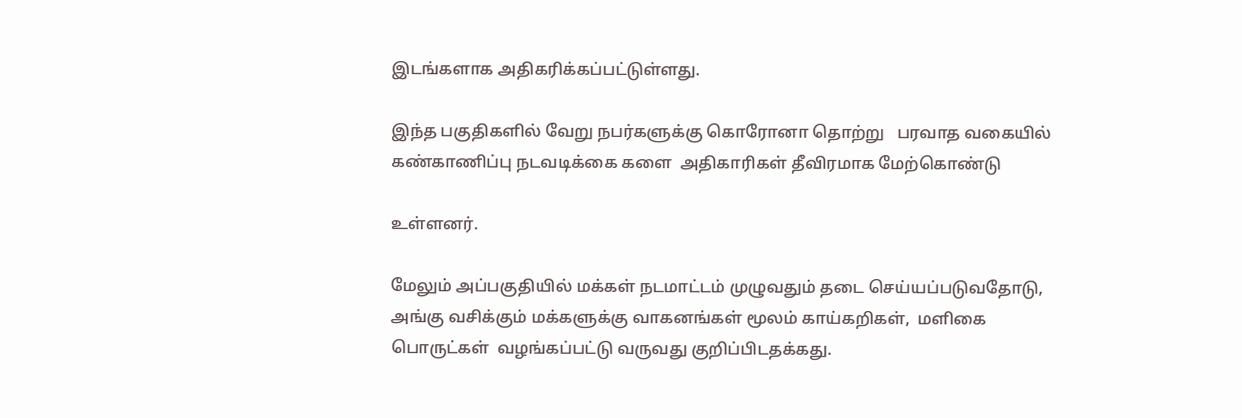இடங்களாக அதிகரிக்கப்பட்டுள்ளது.

இந்த பகுதிகளில் வேறு நபர்களுக்கு கொரோனா தொற்று   பரவாத வகையில் கண்காணிப்பு நடவடிக்கை களை  அதிகாரிகள் தீவிரமாக மேற்கொண்டு

உள்ளனர்.

மேலும் அப்பகுதியில் மக்கள் நடமாட்டம் முழுவதும் தடை செய்யப்படுவதோடு, அங்கு வசிக்கும் மக்களுக்கு வாகனங்கள் மூலம் காய்கறிகள்,  மளிகை பொருட்கள்  வழங்கப்பட்டு வருவது குறிப்பிடதக்கது.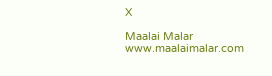X

Maalai Malar
www.maalaimalar.com